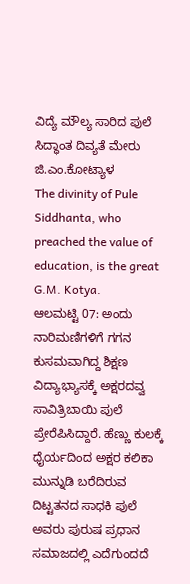ವಿದ್ಯೆ ಮೌಲ್ಯ ಸಾರಿದ ಪುಲೆ ಸಿದ್ಧಾಂತ ದಿವ್ಯತೆ ಮೇರು ಜಿ.ಎಂ.ಕೋಟ್ಯಾಳ
The divinity of Pule Siddhanta, who preached the value of education, is the great G.M. Kotya.
ಆಲಮಟ್ಟಿ 07: ಅಂದು ನಾರಿಮಣಿಗಳಿಗೆ ಗಗನ ಕುಸಮವಾಗಿದ್ದ ಶಿಕ್ಷಣ ವಿದ್ಯಾಭ್ಯಾಸಕ್ಕೆ ಅಕ್ಷರದವ್ವ ಸಾವಿತ್ರಿಬಾಯಿ ಪುಲೆ ಪ್ರೇರೆಪಿಸಿದ್ದಾರೆ. ಹೆಣ್ಣು ಕುಲಕ್ಕೆ ಧೈರ್ಯದಿಂದ ಅಕ್ಷರ ಕಲಿಕಾ ಮುನ್ನುಡಿ ಬರೆದಿರುವ ದಿಟ್ಟತನದ ಸಾಧಕಿ ಪುಲೆ ಅವರು ಪುರುಷ ಪ್ರಧಾನ ಸಮಾಜದಲ್ಲಿ ಎದೆಗುಂದದೆ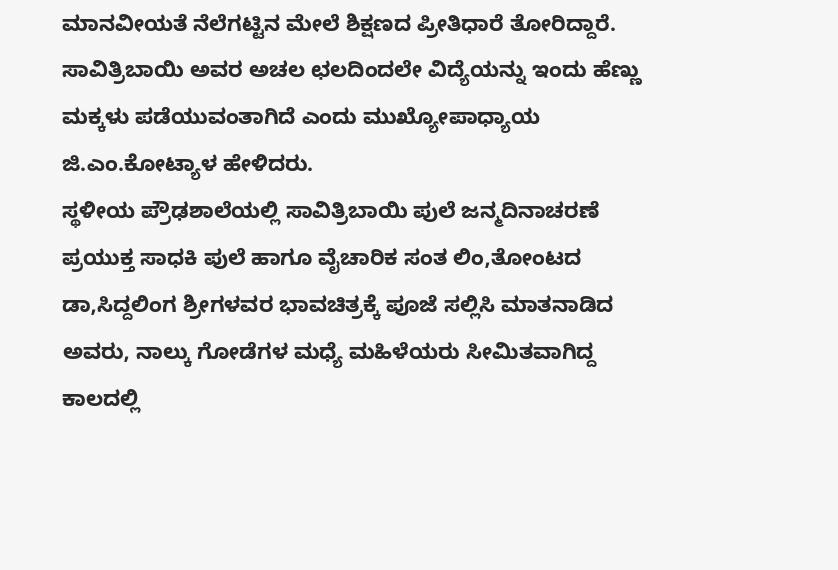ಮಾನವೀಯತೆ ನೆಲೆಗಟ್ಟಿನ ಮೇಲೆ ಶಿಕ್ಷಣದ ಪ್ರೀತಿಧಾರೆ ತೋರಿದ್ದಾರೆ. ಸಾವಿತ್ರಿಬಾಯಿ ಅವರ ಅಚಲ ಛಲದಿಂದಲೇ ವಿದ್ಯೆಯನ್ನು ಇಂದು ಹೆಣ್ಣು ಮಕ್ಕಳು ಪಡೆಯುವಂತಾಗಿದೆ ಎಂದು ಮುಖ್ಯೋಪಾಧ್ಯಾಯ ಜಿ.ಎಂ.ಕೋಟ್ಯಾಳ ಹೇಳಿದರು.
ಸ್ಥಳೀಯ ಪ್ರೌಢಶಾಲೆಯಲ್ಲಿ ಸಾವಿತ್ರಿಬಾಯಿ ಪುಲೆ ಜನ್ಮದಿನಾಚರಣೆ ಪ್ರಯುಕ್ತ ಸಾಧಕಿ ಪುಲೆ ಹಾಗೂ ವೈಚಾರಿಕ ಸಂತ ಲಿಂ,ತೋಂಟದ ಡಾ,ಸಿದ್ದಲಿಂಗ ಶ್ರೀಗಳವರ ಭಾವಚಿತ್ರಕ್ಕೆ ಪೂಜೆ ಸಲ್ಲಿಸಿ ಮಾತನಾಡಿದ ಅವರು, ನಾಲ್ಕು ಗೋಡೆಗಳ ಮಧ್ಯೆ ಮಹಿಳೆಯರು ಸೀಮಿತವಾಗಿದ್ದ ಕಾಲದಲ್ಲಿ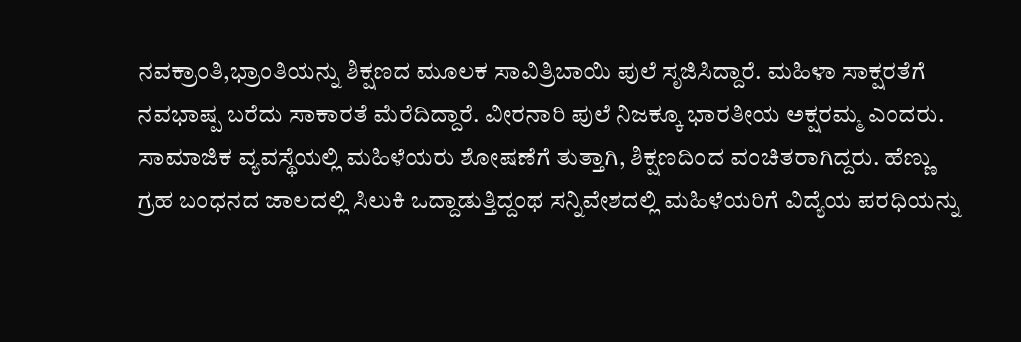ನವಕ್ರಾಂತಿ,ಭ್ರಾಂತಿಯನ್ನು ಶಿಕ್ಷಣದ ಮೂಲಕ ಸಾವಿತ್ರಿಬಾಯಿ ಪುಲೆ ಸೃಜಿಸಿದ್ದಾರೆ. ಮಹಿಳಾ ಸಾಕ್ಷರತೆಗೆ ನವಭಾಷ್ಪ ಬರೆದು ಸಾಕಾರತೆ ಮೆರೆದಿದ್ದಾರೆ. ವೀರನಾರಿ ಪುಲೆ ನಿಜಕ್ಕೂ ಭಾರತೀಯ ಅಕ್ಷರಮ್ಮ ಎಂದರು.
ಸಾಮಾಜಿಕ ವ್ಯವಸ್ಥೆಯಲ್ಲಿ ಮಹಿಳೆಯರು ಶೋಷಣೆಗೆ ತುತ್ತಾಗಿ, ಶಿಕ್ಷಣದಿಂದ ವಂಚಿತರಾಗಿದ್ದರು. ಹೆಣ್ಣು ಗ್ರಹ ಬಂಧನದ ಜಾಲದಲ್ಲಿ ಸಿಲುಕಿ ಒದ್ದಾಡುತ್ತಿದ್ದಂಥ ಸನ್ನಿವೇಶದಲ್ಲಿ ಮಹಿಳೆಯರಿಗೆ ವಿದ್ಯೆಯ ಪರಧಿಯನ್ನು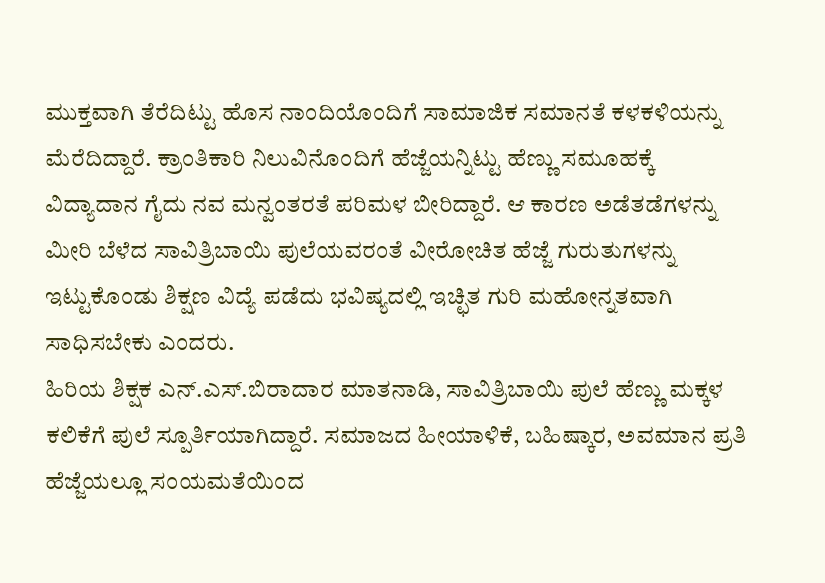ಮುಕ್ತವಾಗಿ ತೆರೆದಿಟ್ಟು ಹೊಸ ನಾಂದಿಯೊಂದಿಗೆ ಸಾಮಾಜಿಕ ಸಮಾನತೆ ಕಳಕಳಿಯನ್ನು ಮೆರೆದಿದ್ದಾರೆ. ಕ್ರಾಂತಿಕಾರಿ ನಿಲುವಿನೊಂದಿಗೆ ಹೆಜ್ಜೆಯನ್ನಿಟ್ಟು ಹೆಣ್ಣು ಸಮೂಹಕ್ಕೆ ವಿದ್ಯಾದಾನ ಗೈದು ನವ ಮನ್ವಂತರತೆ ಪರಿಮಳ ಬೀರಿದ್ದಾರೆ. ಆ ಕಾರಣ ಅಡೆತಡೆಗಳನ್ನು ಮೀರಿ ಬೆಳೆದ ಸಾವಿತ್ರಿಬಾಯಿ ಪುಲೆಯವರಂತೆ ವೀರೋಚಿತ ಹೆಜ್ಜೆ ಗುರುತುಗಳನ್ನು ಇಟ್ಟುಕೊಂಡು ಶಿಕ್ಷಣ ವಿದ್ಯೆ ಪಡೆದು ಭವಿಷ್ಯದಲ್ಲಿ ಇಚ್ಛಿತ ಗುರಿ ಮಹೋನ್ನತವಾಗಿ ಸಾಧಿಸಬೇಕು ಎಂದರು.
ಹಿರಿಯ ಶಿಕ್ಷಕ ಎನ್.ಎಸ್.ಬಿರಾದಾರ ಮಾತನಾಡಿ, ಸಾವಿತ್ರಿಬಾಯಿ ಪುಲೆ ಹೆಣ್ಣು ಮಕ್ಕಳ ಕಲಿಕೆಗೆ ಪುಲೆ ಸ್ಪೂರ್ತಿಯಾಗಿದ್ದಾರೆ. ಸಮಾಜದ ಹೀಯಾಳಿಕೆ, ಬಹಿಷ್ಕಾರ, ಅವಮಾನ ಪ್ರತಿ ಹೆಜ್ಜೆಯಲ್ಲೂ ಸಂಯಮತೆಯಿಂದ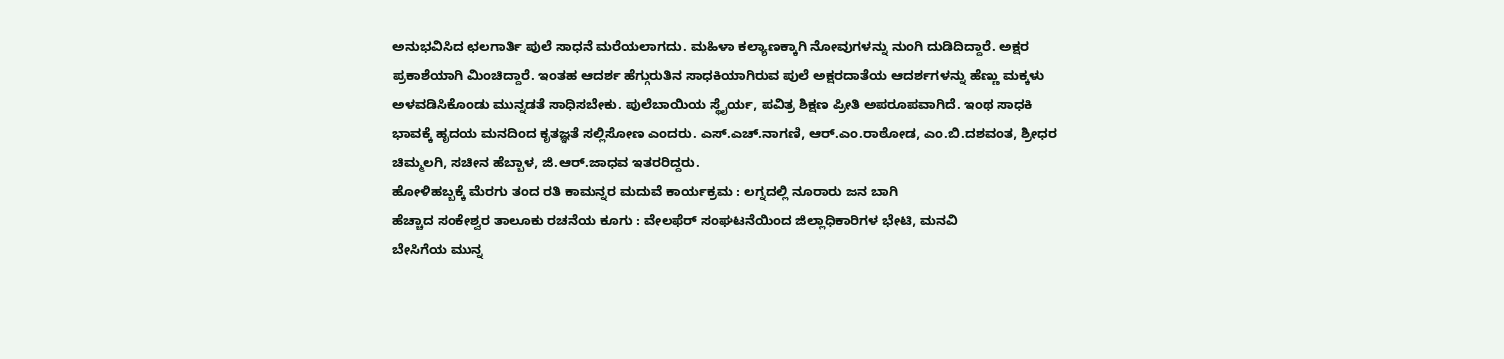ಅನುಭವಿಸಿದ ಛಲಗಾರ್ತಿ ಪುಲೆ ಸಾಧನೆ ಮರೆಯಲಾಗದು. ಮಹಿಳಾ ಕಲ್ಯಾಣಕ್ಕಾಗಿ ನೋವುಗಳನ್ನು ನುಂಗಿ ದುಡಿದಿದ್ದಾರೆ. ಅಕ್ಷರ ಪ್ರಕಾಶೆಯಾಗಿ ಮಿಂಚಿದ್ದಾರೆ. ಇಂತಹ ಆದರ್ಶ ಹೆಗ್ಗುರುತಿನ ಸಾಧಕಿಯಾಗಿರುವ ಪುಲೆ ಅಕ್ಷರದಾತೆಯ ಆದರ್ಶಗಳನ್ನು ಹೆಣ್ಣು ಮಕ್ಕಳು ಅಳವಡಿಸಿಕೊಂಡು ಮುನ್ನಡತೆ ಸಾಧಿಸಬೇಕು. ಪುಲೆಬಾಯಿಯ ಸ್ಥೈರ್ಯ, ಪವಿತ್ರ ಶಿಕ್ಷಣ ಪ್ರೀತಿ ಅಪರೂಪವಾಗಿದೆ. ಇಂಥ ಸಾಧಕಿ ಭಾವಕ್ಕೆ ಹೃದಯ ಮನದಿಂದ ಕೃತಜ್ಞತೆ ಸಲ್ಲಿಸೋಣ ಎಂದರು. ಎಸ್.ಎಚ್.ನಾಗಣಿ, ಆರ್.ಎಂ.ರಾಠೋಡ, ಎಂ.ಬಿ.ದಶವಂತ, ಶ್ರೀಧರ ಚಿಮ್ಮಲಗಿ, ಸಚೀನ ಹೆಬ್ಬಾಳ, ಜಿ.ಆರ್.ಜಾಧವ ಇತರರಿದ್ದರು.
ಹೋಳಿಹಬ್ಬಕ್ಕೆ ಮೆರಗು ತಂದ ರತಿ ಕಾಮನ್ನರ ಮದುವೆ ಕಾರ್ಯಕ್ರಮ : ಲಗ್ನದಲ್ಲಿ ನೂರಾರು ಜನ ಬಾಗಿ
ಹೆಚ್ಚಾದ ಸಂಕೇಶ್ವರ ತಾಲೂಕು ರಚನೆಯ ಕೂಗು : ವೇಲಫೆರ್ ಸಂಘಟನೆಯಿಂದ ಜಿಲ್ಲಾಧಿಕಾರಿಗಳ ಭೇಟಿ, ಮನವಿ
ಬೇಸಿಗೆಯ ಮುನ್ನ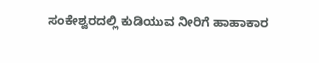ಸಂಕೇಶ್ವರದಲ್ಲಿ ಕುಡಿಯುವ ನೀರಿಗೆ ಹಾಹಾಕಾರ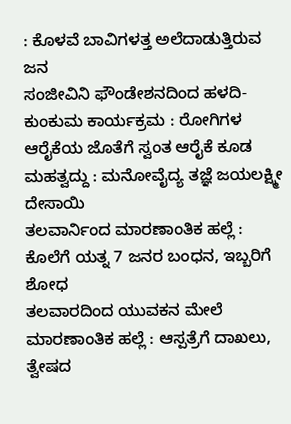: ಕೊಳವೆ ಬಾವಿಗಳತ್ತ ಅಲೆದಾಡುತ್ತಿರುವ ಜನ
ಸಂಜೀವಿನಿ ಫೌಂಡೇಶನದಿಂದ ಹಳದಿ-ಕುಂಕುಮ ಕಾರ್ಯಕ್ರಮ : ರೋಗಿಗಳ ಆರೈಕೆಯ ಜೊತೆಗೆ ಸ್ವಂತ ಆರೈಕೆ ಕೂಡ ಮಹತ್ವದ್ದು : ಮನೋವೈದ್ಯ ತಜ್ಞೆ ಜಯಲಕ್ಷ್ಮೀ ದೇಸಾಯಿ
ತಲವಾರ್ನಿಂದ ಮಾರಣಾಂತಿಕ ಹಲ್ಲೆ : ಕೊಲೆಗೆ ಯತ್ನ 7 ಜನರ ಬಂಧನ, ಇಬ್ಬರಿಗೆ ಶೋಧ
ತಲವಾರದಿಂದ ಯುವಕನ ಮೇಲೆ ಮಾರಣಾಂತಿಕ ಹಲ್ಲೆ : ಆಸ್ಪತ್ರೆಗೆ ದಾಖಲು, ತ್ವೇಷದ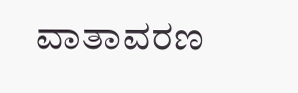ವಾತಾವರಣ